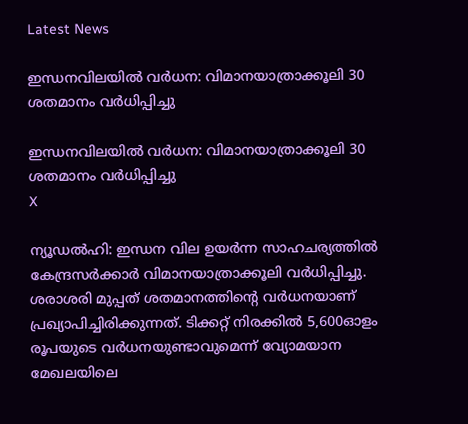Latest News

ഇന്ധനവിലയില്‍ വര്‍ധന: വിമാനയാത്രാക്കൂലി 30 ശതമാനം വര്‍ധിപ്പിച്ചു

ഇന്ധനവിലയില്‍ വര്‍ധന: വിമാനയാത്രാക്കൂലി 30 ശതമാനം വര്‍ധിപ്പിച്ചു
X

ന്യൂഡല്‍ഹി: ഇന്ധന വില ഉയര്‍ന്ന സാഹചര്യത്തില്‍ കേന്ദ്രസര്‍ക്കാര്‍ വിമാനയാത്രാക്കൂലി വര്‍ധിപ്പിച്ചു. ശരാശരി മുപ്പത് ശതമാനത്തിന്റെ വര്‍ധനയാണ് പ്രഖ്യാപിച്ചിരിക്കുന്നത്. ടിക്കറ്റ് നിരക്കില്‍ 5,600ഓളം രൂപയുടെ വര്‍ധനയുണ്ടാവുമെന്ന് വ്യോമയാന മേഖലയിലെ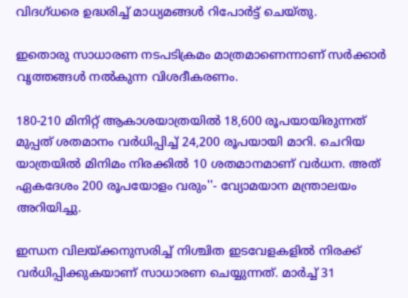വിദഗ്ധരെ ഉദ്ധരിച്ച് മാധ്യമങ്ങള്‍ റിപോര്‍ട്ട് ചെയ്തു.

ഇതൊരു സാധാരണ നടപടിക്രമം മാത്രമാണെന്നാണ് സര്‍ക്കാര്‍ വൃത്തങ്ങള്‍ നല്‍കുന്ന വിശദീകരണം.

180-210 മിനിറ്റ് ആകാശയാത്രയില്‍ 18,600 രൂപയായിരുന്നത് മുപ്പത് ശതമാനം വര്‍ധിപ്പിച്ച് 24,200 രൂപയായി മാറി. ചെറിയ യാത്രയില്‍ മിനിമം നിരക്കില്‍ 10 ശതമാനമാണ് വര്‍ധന. അത് ഏകദേശം 200 രൂപയോളം വരും''- വ്യോമയാന മന്ത്രാലയം അറിയിച്ചു.

ഇന്ധന വിലയ്ക്കനുസരിച്ച് നിശ്ചിത ഇടവേളകളില്‍ നിരക്ക് വര്‍ധിപ്പിക്കുകയാണ് സാധാരണ ചെയ്യുന്നത്. മാര്‍ച്ച് 31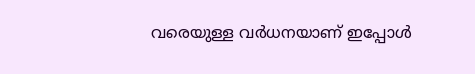വരെയുള്ള വര്‍ധനയാണ് ഇപ്പോള്‍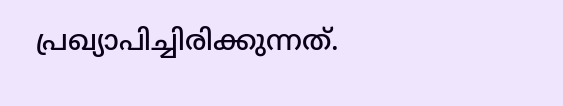പ്രഖ്യാപിച്ചിരിക്കുന്നത്.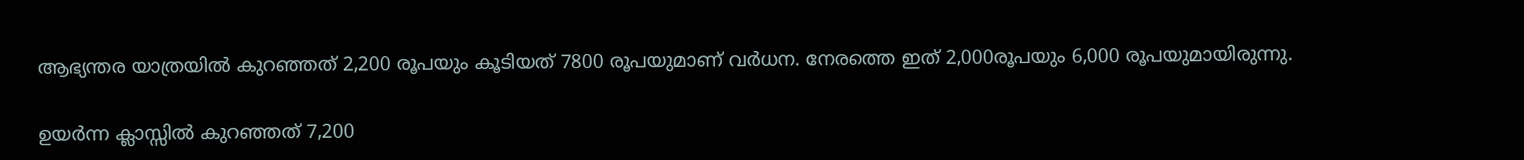ആഭ്യന്തര യാത്രയില്‍ കുറഞ്ഞത് 2,200 രൂപയും കൂടിയത് 7800 രൂപയുമാണ് വര്‍ധന. നേരത്തെ ഇത് 2,000രൂപയും 6,000 രൂപയുമായിരുന്നു.

ഉയര്‍ന്ന ക്ലാസ്സില്‍ കുറഞ്ഞത് 7,200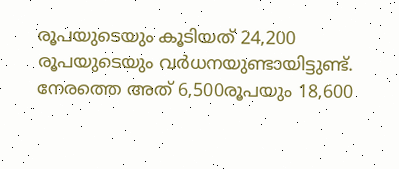രൂപയുടെയും കൂടിയത് 24,200 രൂപയുടെയും വര്‍ധനയുണ്ടായിട്ടുണ്ട്. നേരത്തെ അത് 6,500രൂപയും 18,600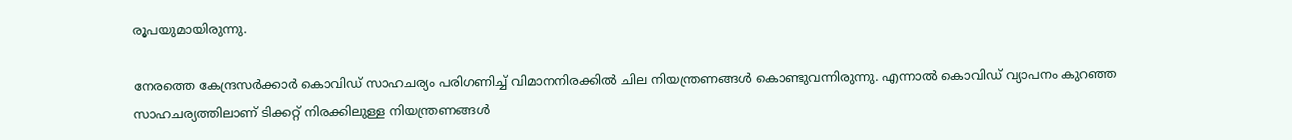രൂപയുമായിരുന്നു.

നേരത്തെ കേന്ദ്രസര്‍ക്കാര്‍ കൊവിഡ് സാഹചര്യം പരിഗണിച്ച് വിമാനനിരക്കില്‍ ചില നിയന്ത്രണങ്ങള്‍ കൊണ്ടുവന്നിരുന്നു. എന്നാല്‍ കൊവിഡ് വ്യാപനം കുറഞ്ഞ സാഹചര്യത്തിലാണ് ടിക്കറ്റ് നിരക്കിലുള്ള നിയന്ത്രണങ്ങള്‍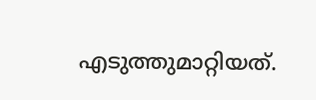എടുത്തുമാറ്റിയത്.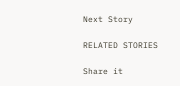Next Story

RELATED STORIES

Share it